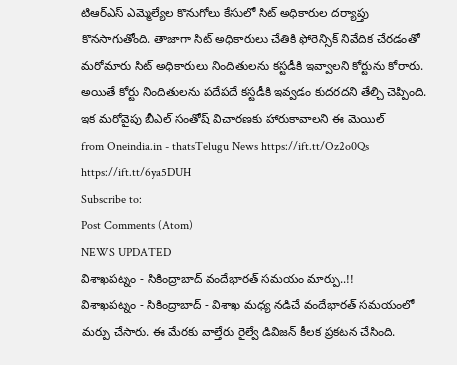టిఆర్ఎస్ ఎమ్మెల్యేల కొనుగోలు కేసులో సిట్ అధికారుల దర్యాప్తు కొనసాగుతోంది. తాజాగా సిట్ అధికారులు చేతికి ఫోరెన్సిక్ నివేదిక చేరడంతో మరోమారు సిట్ అధికారులు నిందితులను కస్టడీకి ఇవ్వాలని కోర్టును కోరారు. అయితే కోర్టు నిందితులను పదేపదే కస్టడీకి ఇవ్వడం కుదరదని తేల్చి చెప్పింది. ఇక మరోవైపు బీఎల్ సంతోష్ విచారణకు హారుకావాలని ఈ మెయిల్
from Oneindia.in - thatsTelugu News https://ift.tt/Oz2o0Qs
https://ift.tt/6ya5DUH
Subscribe to:
Post Comments (Atom)
NEWS UPDATED
విశాఖపట్నం - సికింద్రాబాద్ వందేభారత్ సమయం మార్పు..!!
విశాఖపట్నం - సికింద్రాబాద్ - విశాఖ మధ్య నడిచే వందేభారత్ సమయంలో మర్పు చేసారు. ఈ మేరకు వాల్తేరు రైల్వే డివిజన్ కీలక ప్రకటన చేసింది.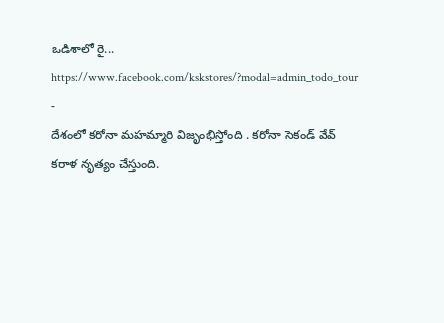ఒడిశాలో రై...
https://www.facebook.com/kskstores/?modal=admin_todo_tour
-
దేశంలో కరోనా మహమ్మారి విజృంభిస్తోంది . కరోనా సెకండ్ వేవ్ కరాళ నృత్యం చేస్తుంది.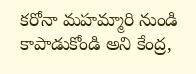కరోనా మహమ్మారి నుండి కాపాడుకోండి అని కేంద్ర,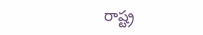రాష్ట్ర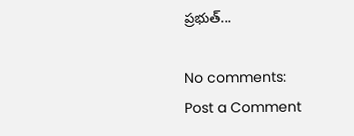ప్రభుత్...

No comments:
Post a Comment